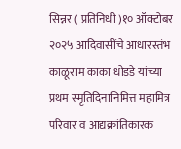सिन्नर ( प्रतिनिधी )१० ऑक्टोबर २०२५ आदिवासींचे आधारस्तंभ काळूराम काका धोडडे यांच्या प्रथम स्मृतिदिनानिमित्त महामित्र परिवार व आद्यक्रांतिकारक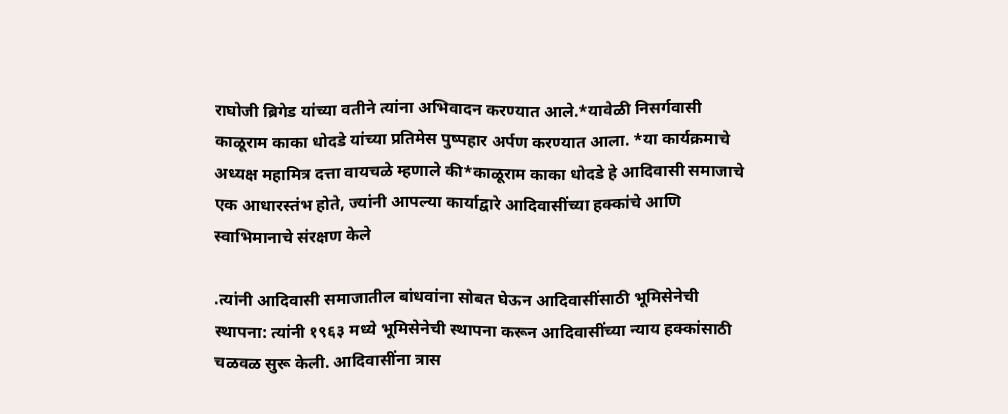राघोजी ब्रिगेड यांच्या वतीने त्यांना अभिवादन करण्यात आले.*यावेळी निसर्गवासी काळूराम काका धोदडे यांच्या प्रतिमेस पुष्पहार अर्पण करण्यात आला. *या कार्यक्रमाचे अध्यक्ष महामित्र दत्ता वायचळे म्हणाले की*काळूराम काका धोदडे हे आदिवासी समाजाचे एक आधारस्तंभ होते, ज्यांनी आपल्या कार्याद्वारे आदिवासींच्या हक्कांचे आणि स्वाभिमानाचे संरक्षण केले

.त्यांनी आदिवासी समाजातील बांधवांना सोबत घेऊन आदिवासींसाठी भूमिसेनेची स्थापना: त्यांनी १९६३ मध्ये भूमिसेनेची स्थापना करून आदिवासींच्या न्याय हक्कांसाठी चळवळ सुरू केली. आदिवासींना त्रास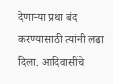देणाऱ्या प्रथा बंद करण्यासाठी त्यांनी लढा दिला. आदिवासींचे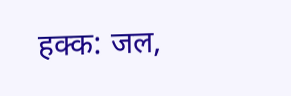हक्क: जल,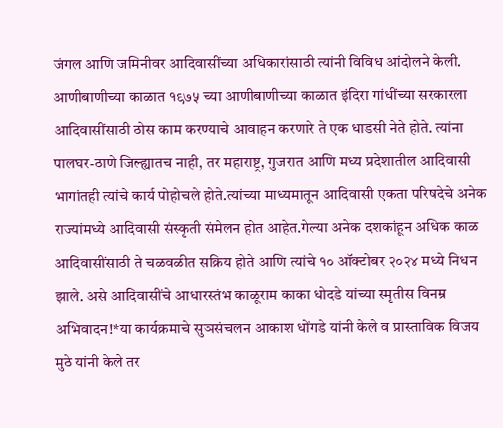जंगल आणि जमिनीवर आदिवासींच्या अधिकारांसाठी त्यांनी विविध आंदोलने केली. आणीबाणीच्या काळात १९७५ च्या आणीबाणीच्या काळात इंदिरा गांधींच्या सरकारला आदिवासींसाठी ठोस काम करण्याचे आवाहन करणारे ते एक धाडसी नेते होते. त्यांना पालघर-ठाणे जिल्ह्यातच नाही, तर महाराष्ट्र, गुजरात आणि मध्य प्रदेशातील आदिवासी भागांतही त्यांचे कार्य पोहोचले होते.त्यांच्या माध्यमातून आदिवासी एकता परिषदेचे अनेक राज्यांमध्ये आदिवासी संस्कृती संमेलन होत आहेत.गेल्या अनेक दशकांहून अधिक काळ आदिवासींसाठी ते चळवळीत सक्रिय होते आणि त्यांचे १० ऑक्टोबर २०२४ मध्ये निधन झाले. असे आदिवासींचे आधारस्तंभ काळूराम काका धोदडे यांच्या स्मृतीस विनम्र अभिवादन!*या कार्यक्रमाचे सुञसंचलन आकाश धोंगडे यांनी केले व प्रास्ताविक विजय मुठे यांनी केले तर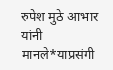रुपेश मुठे आभार यांनी मानले*याप्रसंगी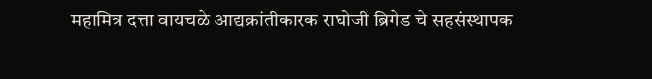महामित्र दत्ता वायचळे आद्यक्रांतीकारक राघोजी ब्रिगेड चे सहसंस्थापक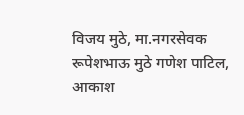विजय मुठे, मा.नगरसेवक रूपेशभाऊ मुठे गणेश पाटिल, आकाश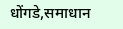धोंगडे,समाधान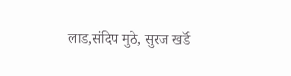लाड,संदिप मुठे, सुरज खर्डॅ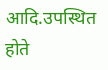आदि.उपस्थित होते